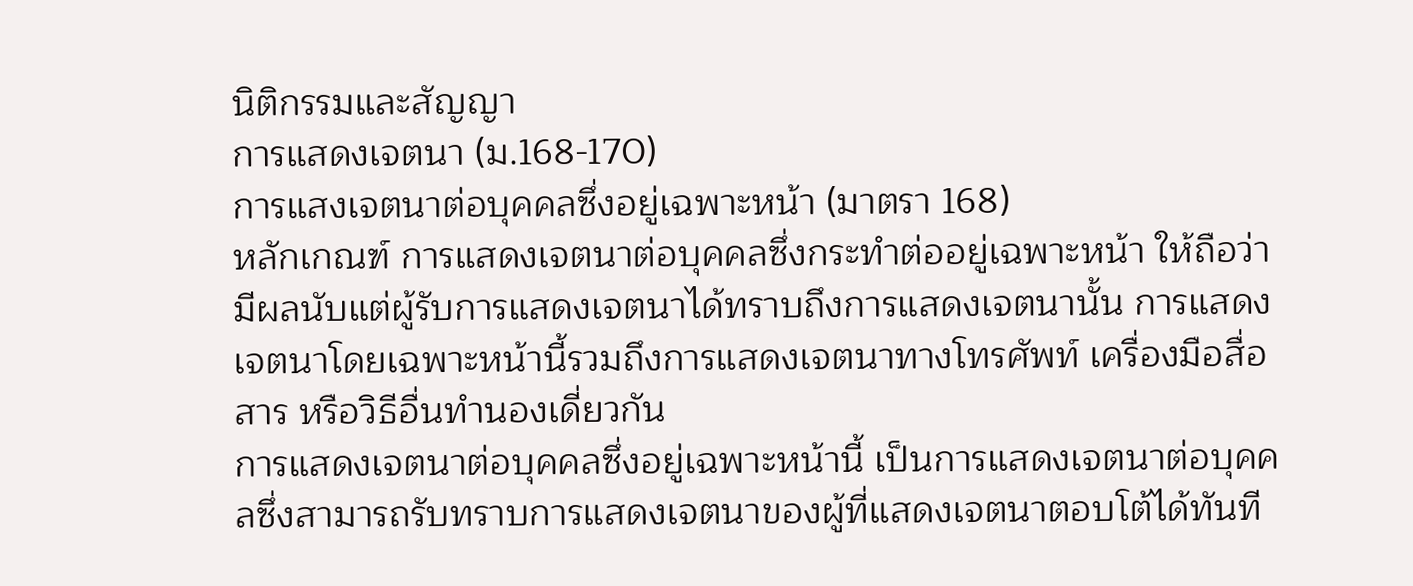นิติกรรมและสัญญา
การแสดงเจตนา (ม.168-170)
การแสงเจตนาต่อบุคคลซึ่งอยู่เฉพาะหน้า (มาตรา 168)
หลักเกณฑ์ การแสดงเจตนาต่อบุคคลซึ่งกระทำต่ออยู่เฉพาะหน้า ให้ถือว่ามีผลนับแต่ผู้รับการแสดงเจตนาได้ทราบถึงการแสดงเจตนานั้น การแสดงเจตนาโดยเฉพาะหน้านี้รวมถึงการแสดงเจตนาทางโทรศัพท์ เครื่องมือสื่อสาร หรือวิธีอื่นทำนองเดี่ยวกัน
การแสดงเจตนาต่อบุคคลซึ่งอยู่เฉพาะหน้านี้ เป็นการแสดงเจตนาต่อบุคคลซึ่งสามารถรับทราบการแสดงเจตนาของผู้ที่แสดงเจตนาตอบโต้ได้ทันที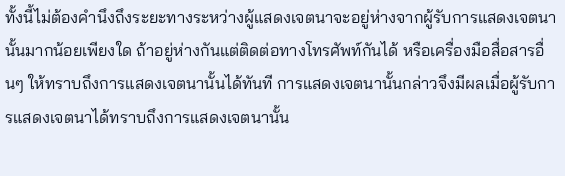ทั้งนี้ไม่ต้องคำนึงถึงระยะทางระหว่างผู้แสดงเจตนาจะอยู่ห่างจากผู้รับการแสดงเจตนานั้นมากน้อยเพียงใด ถ้าอยู่ห่างกันแต่ติดต่อทางโทรศัพท์กันได้ หรือเครื่องมือสื่อสารอื่นๆ ให้ทราบถึงการแสดงเจตนานั้นได้ทันที การแสดงเจตนานั้นกล่าวจึงมีผลเมื่อผู้รับการแสดงเจตนาได้ทราบถึงการแสดงเจตนานั้น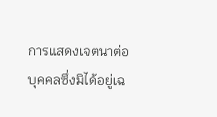การแสดงเจตนาต่อบุคคลซึ่งมิได้อยู่เฉ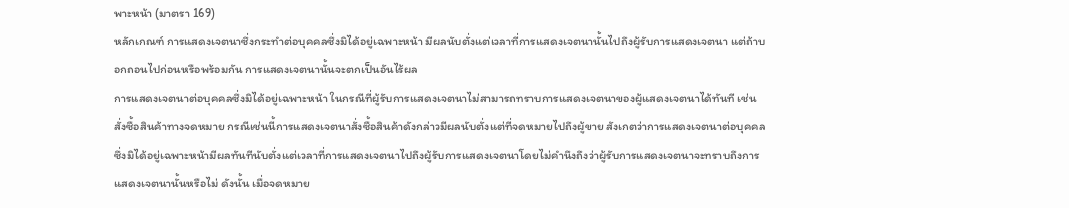พาะหน้า (มาตรา 169)
หลักเกณฑ์ การแสดงเจตนาซึ่งกระทำต่อบุคคลซึ่งมิได้อยู่เฉพาะหน้า มีผลนับตั่งแต่เวลาที่การแสดงเจตนานั้นไปถึงผู้รับการแสดงเจตนา แต่ถ้าบอกถอนไปก่อนหรือพร้อมกัน การแสดงเจตนานั้นจะตกเป็นอันไร้ผล
การแสดงเจตนาต่อบุคคลซึ่งมิได้อยู่เฉพาะหน้า ในกรณีที่ผู้รับการแสดงเจตนาไม่สามารถทราบการแสดงเจตนาของผู้แสดงเจตนาได้ทันที เช่น สั่งซื้อสินค้าทางจดหมาย กรณีเช่นนี้การแสดงเจตนาสั่งซื้อสินค้าดังกล่าวมีผลนับตั่งแต่ที่จดหมายไปถึงผู้ขาย สังเกตว่าการแสดงเจตนาต่อบุคคลซึ่งมิได้อยู่เฉพาะหน้ามีผลทันทีนับตั่งแต่เวลาที่การแสดงเจตนาไปถึงผู้รับการแสดงเจตนาโดยไม่คำนึงถึงว่าผู้รับการแสดงเจตนาจะทราบถึงการแสดงเจตนานั้นหรือไม่ ดังนั้น เมื่อจดหมาย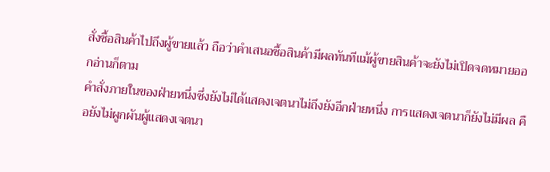สั่งซื้อสินค้าไปถึงผู้ขายแล้ว ถือว่าคำเสนอซื้อสินค้ามีผลทันทีแม้ผู้ขายสินค้าจะยังไม่เปิดจดหมายออกอ่านก็ตาม
คำสั่งภายในของฝ่ายหนึ่งซึ่งยังไม่ได้แสดงเจตนาไม่ถึงยังอีกฝ่ายหนึ่ง การแสดงเจตนาก็ยังไม่มีผล คือยังไม่ผูกผันผู้แสดงเจตนา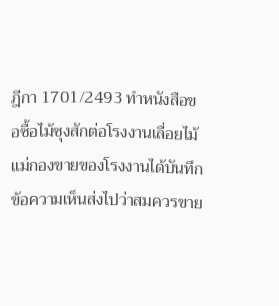ฎีกา 1701/2493 ทำหนังสือขอซื้อไม้ซุงสักต่อโรงงานเลื่อยไม้ แม่กองขายของโรงงานได้บันทึกข้อความเห็นส่งไปว่าสมควรขาย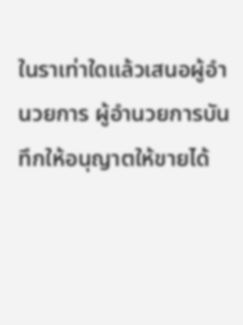ในราเท่าใดแล้วเสนอผู้อำนวยการ ผู้อำนวยการบันทึกให้อนุญาตให้ขายได้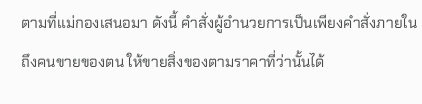ตามที่แม่กองเสนอมา ดังนี้ คำสั่งผู้อำนวยการเป็นเพียงคำสั่งภายในถึงคนขายของตน ให้ขายสิ่งของตามราคาที่ว่านั้นได้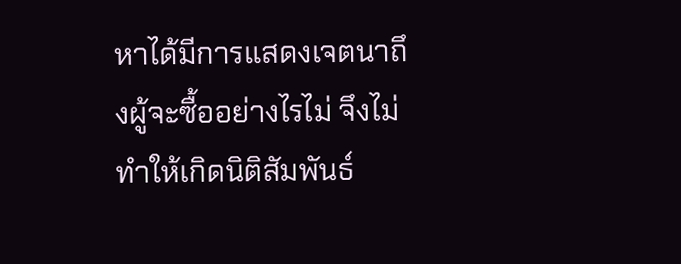หาได้มีการแสดงเจตนาถึงผู้จะซื้ออย่างไรไม่ จึงไม่ทำให้เกิดนิติสัมพันธ์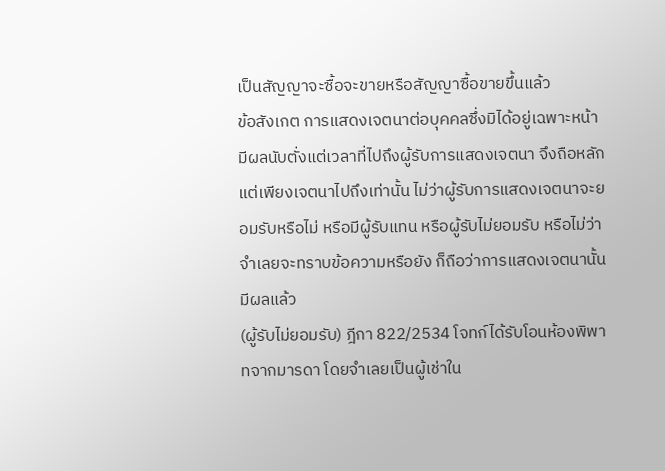เป็นสัญญาจะซื้อจะขายหรือสัญญาซื้อขายขึ้นแล้ว
ข้อสังเกต การแสดงเจตนาต่อบุคคลซึ่งมิได้อยู่เฉพาะหน้ามีผลนับตั่งแต่เวลาที่ไปถึงผู้รับการแสดงเจตนา จึงถือหลักแต่เพียงเจตนาไปถึงเท่านั้น ไม่ว่าผู้รับการแสดงเจตนาจะยอมรับหรือไม่ หรือมีผู้รับแทน หรือผู้รับไม่ยอมรับ หรือไม่ว่าจำเลยจะทราบข้อความหรือยัง ก็ถือว่าการแสดงเจตนานั้นมีผลแล้ว
(ผู้รับไม่ยอมรับ) ฎีกา 822/2534 โจทก์ได้รับโอนห้องพิพาทจากมารดา โดยจำเลยเป็นผู้เช่าใน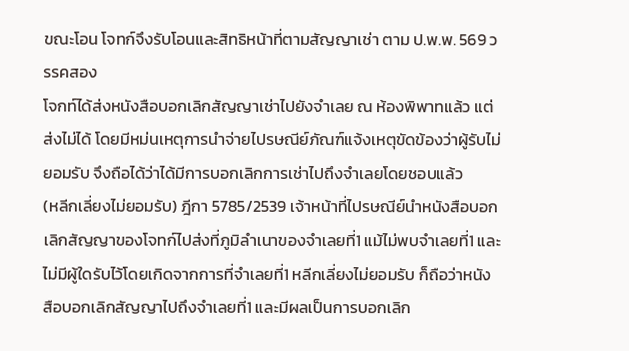ขณะโอน โจทก์จึงรับโอนและสิทธิหน้าที่ตามสัญญาเช่า ตาม ป.พ.พ. 569 วรรคสอง
โจกท์ได้ส่งหนังสือบอกเลิกสัญญาเช่าไปยังจำเลย ณ ห้องพิพาทแล้ว แต่ส่งไม่ได้ โดยมีหม่นเหตุการนำจ่ายไปรษณีย์ภัณฑ์แจ้งเหตุขัดข้องว่าผู้รับไม่ยอมรับ จึงถือได้ว่าได้มีการบอกเลิกการเช่าไปถึงจำเลยโดยชอบแล้ว
(หลีกเลี่ยงไม่ยอมรับ) ฎีกา 5785/2539 เจ้าหน้าที่ไปรษณีย์นำหนังสือบอกเลิกสัญญาของโจทก์ไปส่งที่ภูมิลำเนาของจำเลยที่1 แม้ไม่พบจำเลยที่1 และไม่มีผู้ใดรับไว้โดยเกิดจากการที่จำเลยที่1 หลีกเลี่ยงไม่ยอมรับ ก็ถือว่าหนังสือบอกเลิกสัญญาไปถึงจำเลยที่1 และมีผลเป็นการบอกเลิก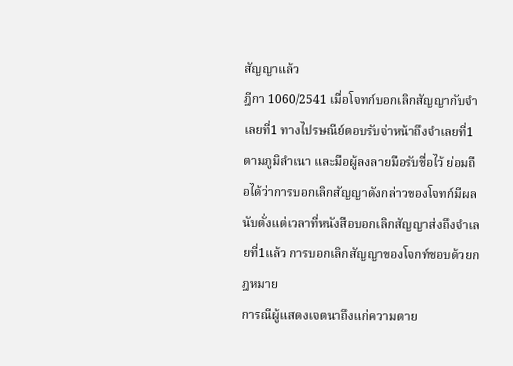สัญญาแล้ว
ฎีกา 1060/2541 เมื่อโจทก์บอกเลิกสัญญากับจำเลยที่1 ทางไปรษณีย์ตอบรับจ่าหน้าถึงจำเลยที่1 ตามภูมิลำเนา และมือผู้ลงลายมือรับชื่อไว้ ย่อมถือได้ว่าการบอกเลิกสัญญาดังกล่าวของโจทก์มีผลนับตั่งแต่เวลาที่หนังสือบอกเลิกสัญญาส่งถึงจำเลยที่1แล้ว การบอกเลิกสัญญาของโจกท์ชอบด้วยกฎหมาย
การณีผู้แสดงเจตนาถึงแก่ความตาย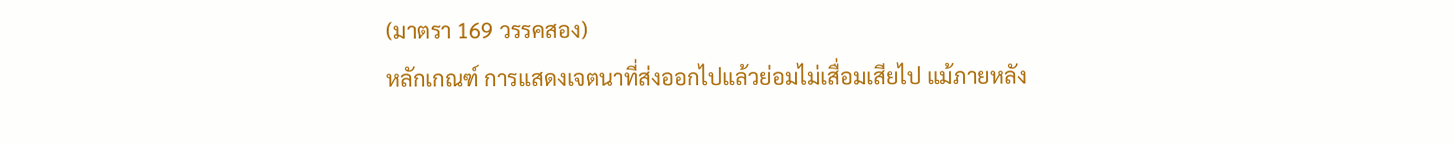(มาตรา 169 วรรคสอง)
หลักเกณฑ์ การแสดงเจตนาที่ส่งออกไปแล้วย่อมไม่เสื่อมเสียไป แม้ภายหลัง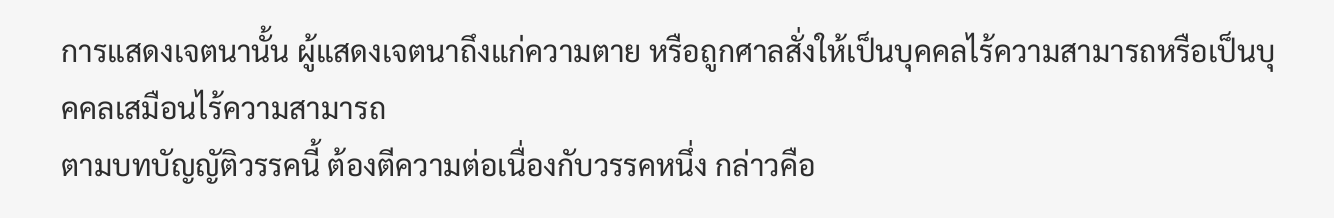การแสดงเจตนานั้น ผู้แสดงเจตนาถึงแก่ความตาย หรือถูกศาลสั่งให้เป็นบุคคลไร้ความสามารถหรือเป็นบุคคลเสมือนไร้ความสามารถ
ตามบทบัญญัติวรรคนี้ ต้องตีความต่อเนื่องกับวรรคหนึ่ง กล่าวคือ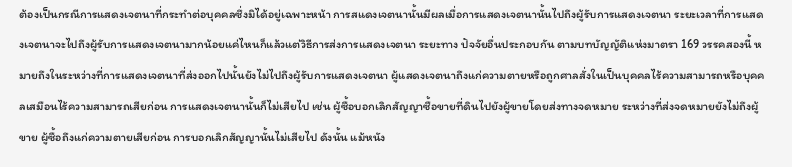ต้องเป็นกรณีการแสดงเจตนาที่กระทำต่อบุคคลซึ่งมิได้อยู่เฉพาะหน้า การสแดงเจตนานั้นมีผลเมื่อการแสดงเจตนานั้นไปถึงผู้รับการแสดงเจตนา ระยะเวลาที่การแสดงเจตนาจะไปถึงผู้รับการแสดงเจตนามากน้อยแค่ไหนก็แล้วแต่วิธีการส่งการแสดงเจตนา ระยะทาง ปัจจัยอื่นประกอบกัน ตามบทบัญญัติแห่งมาตรา 169 วรรคสองนี้ หมายถึงในระหว่างที่การแสดงเจตนาที่ส่งออกไปนั้นยังไม่ไปถึงผู้รับการแสดงเจตนา ผู้แสดงเจตนาถึงแก่ความตายหรือถูกศาลสั่งในเป็นบุคคลไร้ความสามารถหรือบุคคลเสมือนไร้ความสามารถเสียก่อน การแสดงเจตนานั้นก็ไม่เสียไป เช่น ผู้ซื้อบอกเลิกสัญญาซื้อขายที่ดินไปยังผู้ขายโดยส่งทางจดหมาย ระหว่างที่ส่งจดหมายยังไม่ถึงผู้ขาย ผู้ซื้อถึงแก่ความตายเสียก่อน การบอกเลิกสัญญานั้นไม่เสียไป ดังนั้น แม้หนัง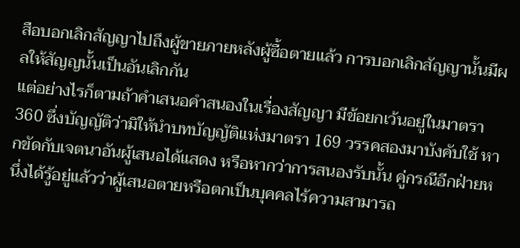สือบอกเลิกสัญญาไปถึงผู้ขายภายหลังผู้ซื้อตายแล้ว การบอกเลิกสัญญานั้นมีผลให้สัญญนั้นเป็นอันเลิกกัน
แต่อย่างไรก็ตามถ้าคำเสนอคำสนองในเรื่องสัญญา มีข้อยกเว้นอยู่ในมาตรา 360 ซึ่งบัญญัติว่ามิให้นำบทบัญญัติแห่งมาตรา 169 วรรคสองมาบังคับใช้ หากขัดกับเจตนาอันผู้เสนอได้แสดง หรือหากว่าการสนองรับนั้น คู่กรณีอีกฝ่ายหนึ่งได้รู้อยู่แล้วว่าผู้เสนอตายหรือตกเป็นบุคคลไร้ความสามารถ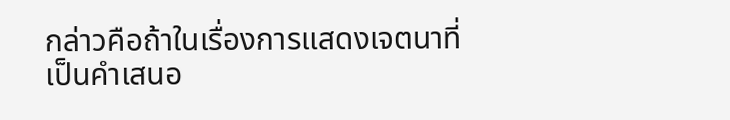กล่าวคือถ้าในเรื่องการแสดงเจตนาที่เป็นคำเสนอ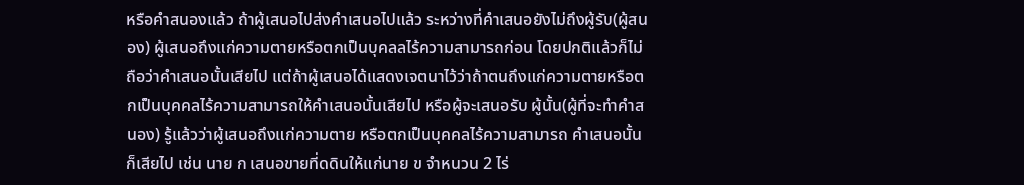หรือคำสนองแล้ว ถ้าผู้เสนอไปส่งคำเสนอไปแล้ว ระหว่างที่คำเสนอยังไม่ถึงผู้รับ(ผู้สนอง) ผู้เสนอถึงแก่ความตายหรือตกเป็นบุคลลไร้ความสามารถก่อน โดยปกติแล้วก็ไม่ถือว่าคำเสนอนั้นเสียไป แต่ถ้าผู้เสนอได้แสดงเจตนาไว้ว่าถ้าตนถึงแก่ความตายหรือตกเป็นบุคคลไร้ความสามารถให้คำเสนอนั้นเสียไป หรือผู้จะเสนอรับ ผู้นั้น(ผู้ที่จะทำคำสนอง) รู้แล้วว่าผู้เสนอถึงแก่ความตาย หรือตกเป็นบุคคลไร้ความสามารถ คำเสนอนั้นก็เสียไป เช่น นาย ก เสนอขายที่ดดินให้แก่นาย ข จำหนวน 2 ไร่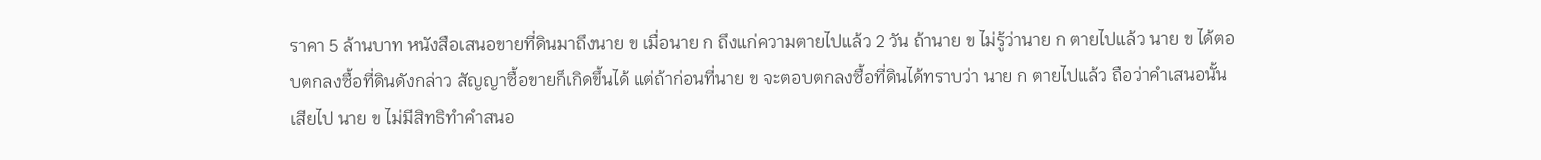ราคา 5 ล้านบาท หนังสือเสนอขายที่ดินมาถึงนาย ข เมื่อนาย ก ถึงแก่ความตายไปแล้ว 2 วัน ถ้านาย ข ไม่รู้ว่านาย ก ตายไปแล้ว นาย ข ได้ตอบตกลงซื้อที่ดินดังกล่าว สัญญาซื้อขายก็เกิดขึ้นได้ แต่ถ้าก่อนที่นาย ข จะตอบตกลงซื้อที่ดินได้ทราบว่า นาย ก ตายไปแล้ว ถือว่าคำเสนอนั้นเสียไป นาย ข ไม่มีสิทธิทำคำสนอ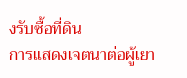งรับซื้อที่ดิน
การแสดงเจตนาต่อผู้เยา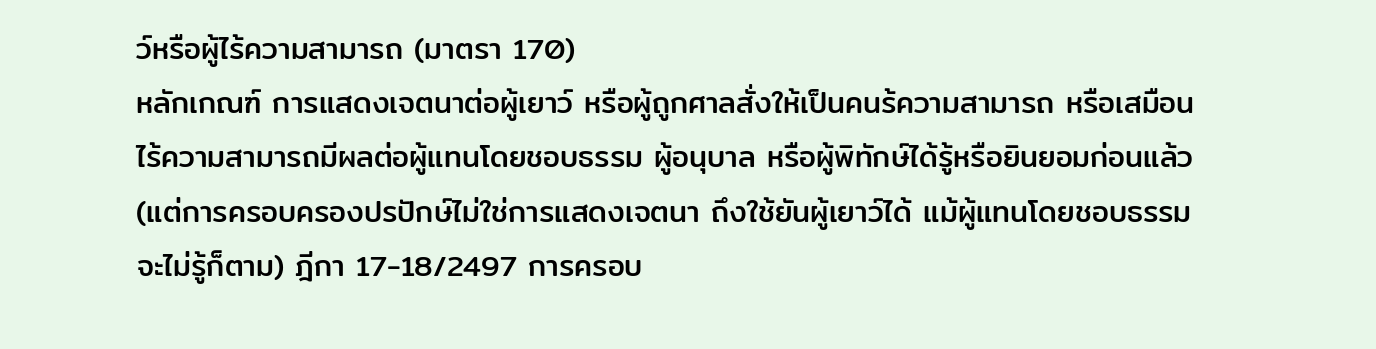ว์หรือผู้ไร้ความสามารถ (มาตรา 170)
หลักเกณฑ์ การแสดงเจตนาต่อผู้เยาว์ หรือผู้ถูกศาลสั่งให้เป็นคนร้ความสามารถ หรือเสมือนไร้ความสามารถมีผลต่อผู้แทนโดยชอบธรรม ผู้อนุบาล หรือผู้พิทักษ์ได้รู้หรือยินยอมก่อนแล้ว
(แต่การครอบครองปรปักษ์ไม่ใช่การแสดงเจตนา ถึงใช้ยันผู้เยาว์ได้ แม้ผู้แทนโดยชอบธรรมจะไม่รู้ก็ตาม) ฎีกา 17-18/2497 การครอบ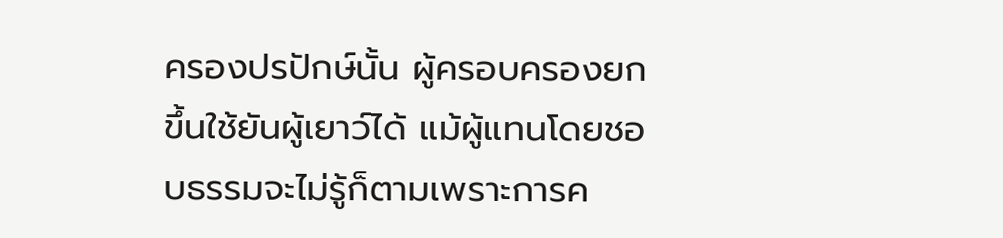ครองปรปักษ์นั้น ผู้ครอบครองยกขึ้นใช้ยันผู้เยาว์ได้ แม้ผู้แทนโดยชอบธรรมจะไม่รู้ก็ตามเพราะการค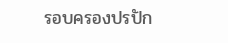รอบครองปรปัก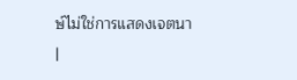ษ์ไม่ใช่การแสดงเจตนา
|